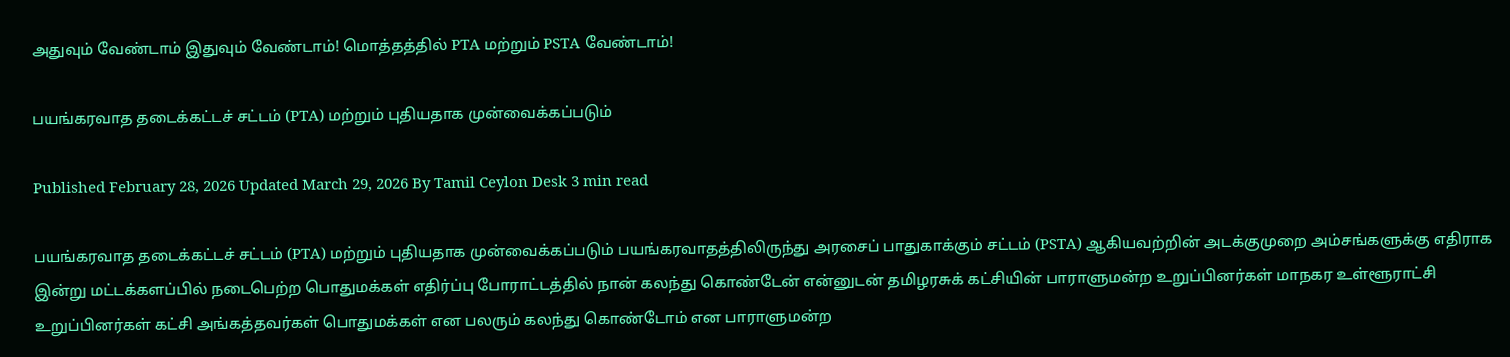அதுவும் வேண்டாம் இதுவும் வேண்டாம்! மொத்தத்தில் PTA மற்றும் PSTA வேண்டாம்!

பயங்கரவாத தடைக்கட்டச் சட்டம் (PTA) மற்றும் புதியதாக முன்வைக்கப்படும்

Published February 28, 2026 Updated March 29, 2026 By Tamil Ceylon Desk 3 min read

பயங்கரவாத தடைக்கட்டச் சட்டம் (PTA) மற்றும் புதியதாக முன்வைக்கப்படும் பயங்கரவாதத்திலிருந்து அரசைப் பாதுகாக்கும் சட்டம் (PSTA) ஆகியவற்றின் அடக்குமுறை அம்சங்களுக்கு எதிராக இன்று மட்டக்களப்பில் நடைபெற்ற பொதுமக்கள் எதிர்ப்பு போராட்டத்தில் நான் கலந்து கொண்டேன் என்னுடன் தமிழரசுக் கட்சியின் பாராளுமன்ற உறுப்பினர்கள் மாநகர உள்ளூராட்சி உறுப்பினர்கள் கட்சி அங்கத்தவர்கள் பொதுமக்கள் என பலரும் கலந்து கொண்டோம் என பாராளுமன்ற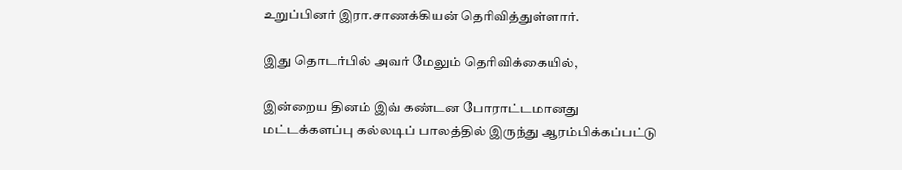உறுப்பினர் இரா.சாணக்கியன் தெரிவித்துள்ளார்.

இது தொடர்பில் அவர் மேலும் தெரிவிக்கையில்,

இன்றைய தினம் இவ் கண்டன போராட்டமானது மட்டக்களப்பு கல்லடிப் பாலத்தில் இருந்து ஆரம்பிக்கப்பட்டு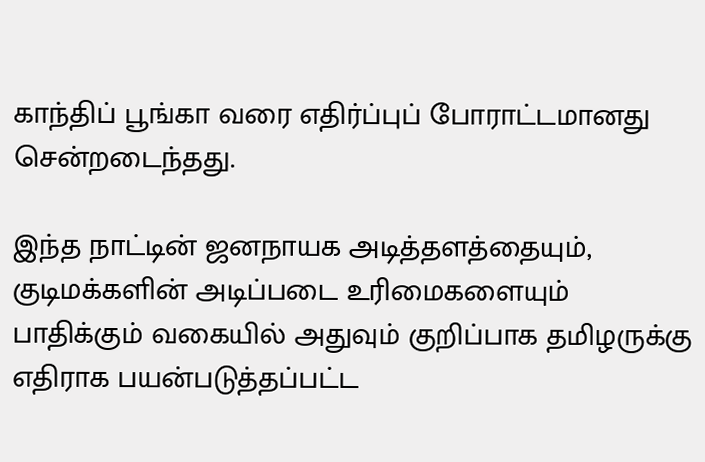காந்திப் பூங்கா வரை எதிர்ப்புப் போராட்டமானது சென்றடைந்தது.

இந்த நாட்டின் ஜனநாயக அடித்தளத்தையும், குடிமக்களின் அடிப்படை உரிமைகளையும் பாதிக்கும் வகையில் அதுவும் குறிப்பாக தமிழருக்கு எதிராக பயன்படுத்தப்பட்ட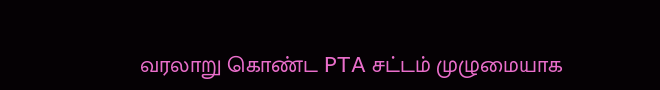வரலாறு கொண்ட PTA சட்டம் முழுமையாக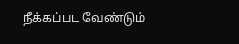நீக்கப்பட வேண்டும்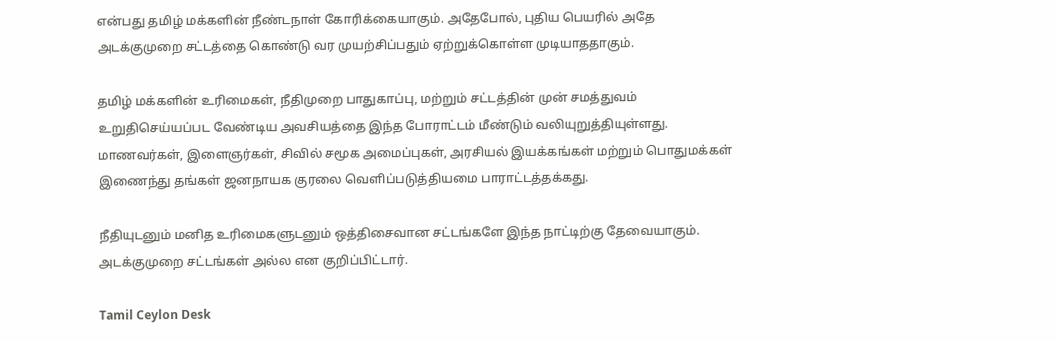என்பது தமிழ் மக்களின் நீண்டநாள் கோரிக்கையாகும். அதேபோல், புதிய பெயரில் அதே அடக்குமுறை சட்டத்தை கொண்டு வர முயற்சிப்பதும் ஏற்றுக்கொள்ள முடியாததாகும்.

தமிழ் மக்களின் உரிமைகள், நீதிமுறை பாதுகாப்பு, மற்றும் சட்டத்தின் முன் சமத்துவம் உறுதிசெய்யப்பட வேண்டிய அவசியத்தை இந்த போராட்டம் மீண்டும் வலியுறுத்தியுள்ளது. மாணவர்கள், இளைஞர்கள், சிவில் சமூக அமைப்புகள், அரசியல் இயக்கங்கள் மற்றும் பொதுமக்கள் இணைந்து தங்கள் ஜனநாயக குரலை வெளிப்படுத்தியமை பாராட்டத்தக்கது.

நீதியுடனும் மனித உரிமைகளுடனும் ஒத்திசைவான சட்டங்களே இந்த நாட்டிற்கு தேவையாகும். அடக்குமுறை சட்டங்கள் அல்ல என குறிப்பிட்டார்.

Tamil Ceylon Desk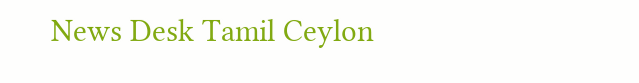News Desk Tamil Ceylon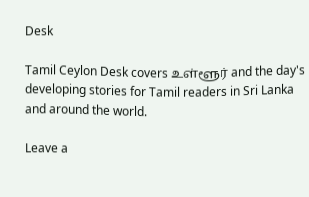Desk

Tamil Ceylon Desk covers உள்ளூர் and the day's developing stories for Tamil readers in Sri Lanka and around the world.

Leave a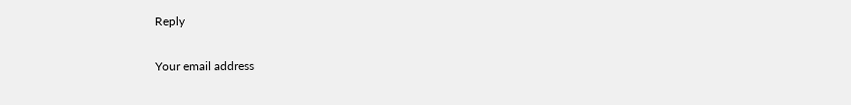Reply

Your email address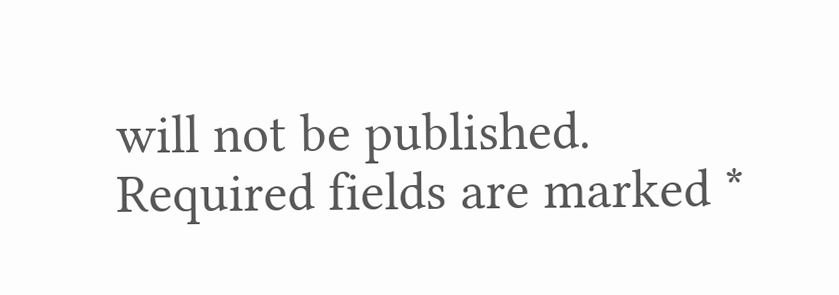will not be published. Required fields are marked *